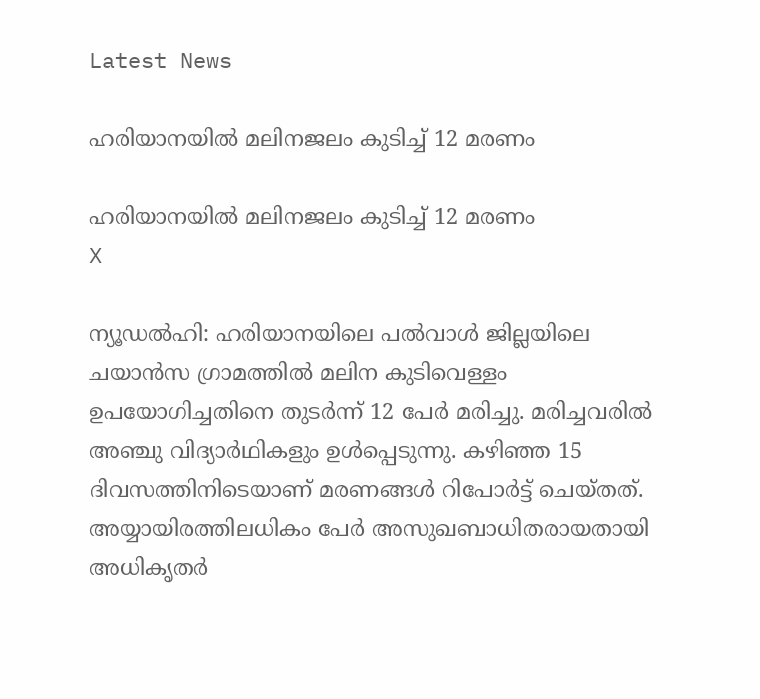Latest News

ഹരിയാനയില്‍ മലിനജലം കുടിച്ച് 12 മരണം

ഹരിയാനയില്‍ മലിനജലം കുടിച്ച് 12 മരണം
X

ന്യൂഡല്‍ഹി: ഹരിയാനയിലെ പല്‍വാള്‍ ജില്ലയിലെ ചയാന്‍സ ഗ്രാമത്തില്‍ മലിന കുടിവെള്ളം ഉപയോഗിച്ചതിനെ തുടര്‍ന്ന് 12 പേര്‍ മരിച്ചു. മരിച്ചവരില്‍ അഞ്ചു വിദ്യാര്‍ഥികളും ഉള്‍പ്പെടുന്നു. കഴിഞ്ഞ 15 ദിവസത്തിനിടെയാണ് മരണങ്ങള്‍ റിപോര്‍ട്ട് ചെയ്തത്. അയ്യായിരത്തിലധികം പേര്‍ അസുഖബാധിതരായതായി അധികൃതര്‍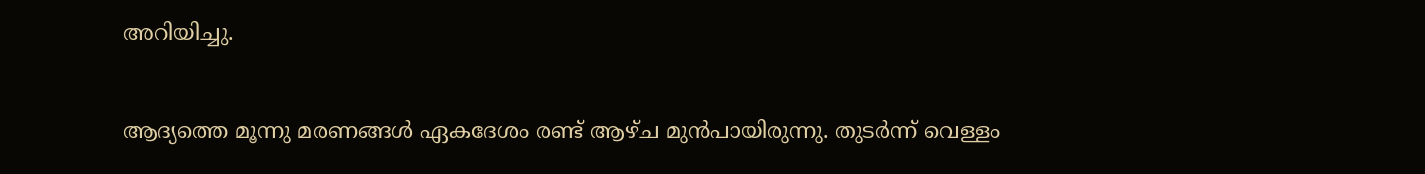അറിയിച്ചു.

ആദ്യത്തെ മൂന്നു മരണങ്ങള്‍ ഏകദേശം രണ്ട് ആഴ്ച മുന്‍പായിരുന്നു. തുടര്‍ന്ന് വെള്ളം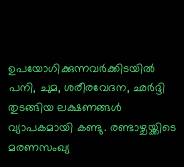ഉപയോഗിക്കുന്നവര്‍ക്കിടയില്‍ പനി, ചുമ, ശരീരവേദന, ഛര്‍ദ്ദി തുടങ്ങിയ ലക്ഷണങ്ങള്‍ വ്യാപകമായി കണ്ടു. രണ്ടാഴ്ചയ്ക്കിടെ മരണസംഖ്യ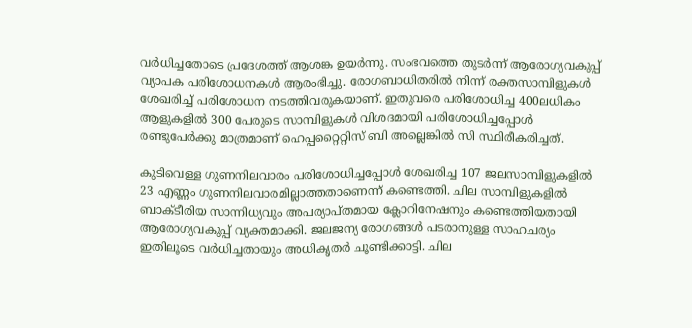വര്‍ധിച്ചതോടെ പ്രദേശത്ത് ആശങ്ക ഉയര്‍ന്നു. സംഭവത്തെ തുടര്‍ന്ന് ആരോഗ്യവകുപ്പ് വ്യാപക പരിശോധനകള്‍ ആരംഭിച്ചു. രോഗബാധിതരില്‍ നിന്ന് രക്തസാമ്പിളുകള്‍ ശേഖരിച്ച് പരിശോധന നടത്തിവരുകയാണ്. ഇതുവരെ പരിശോധിച്ച 400ലധികം ആളുകളില്‍ 300 പേരുടെ സാമ്പിളുകള്‍ വിശദമായി പരിശോധിച്ചപ്പോള്‍ രണ്ടുപേര്‍ക്കു മാത്രമാണ് ഹെപ്പറ്റൈറ്റിസ് ബി അല്ലെങ്കില്‍ സി സ്ഥിരീകരിച്ചത്.

കുടിവെള്ള ഗുണനിലവാരം പരിശോധിച്ചപ്പോള്‍ ശേഖരിച്ച 107 ജലസാമ്പിളുകളില്‍ 23 എണ്ണം ഗുണനിലവാരമില്ലാത്തതാണെന്ന് കണ്ടെത്തി. ചില സാമ്പിളുകളില്‍ ബാക്ടീരിയ സാന്നിധ്യവും അപര്യാപ്തമായ ക്ലോറിനേഷനും കണ്ടെത്തിയതായി ആരോഗ്യവകുപ്പ് വ്യക്തമാക്കി. ജലജന്യ രോഗങ്ങള്‍ പടരാനുള്ള സാഹചര്യം ഇതിലൂടെ വര്‍ധിച്ചതായും അധികൃതര്‍ ചൂണ്ടിക്കാട്ടി. ചില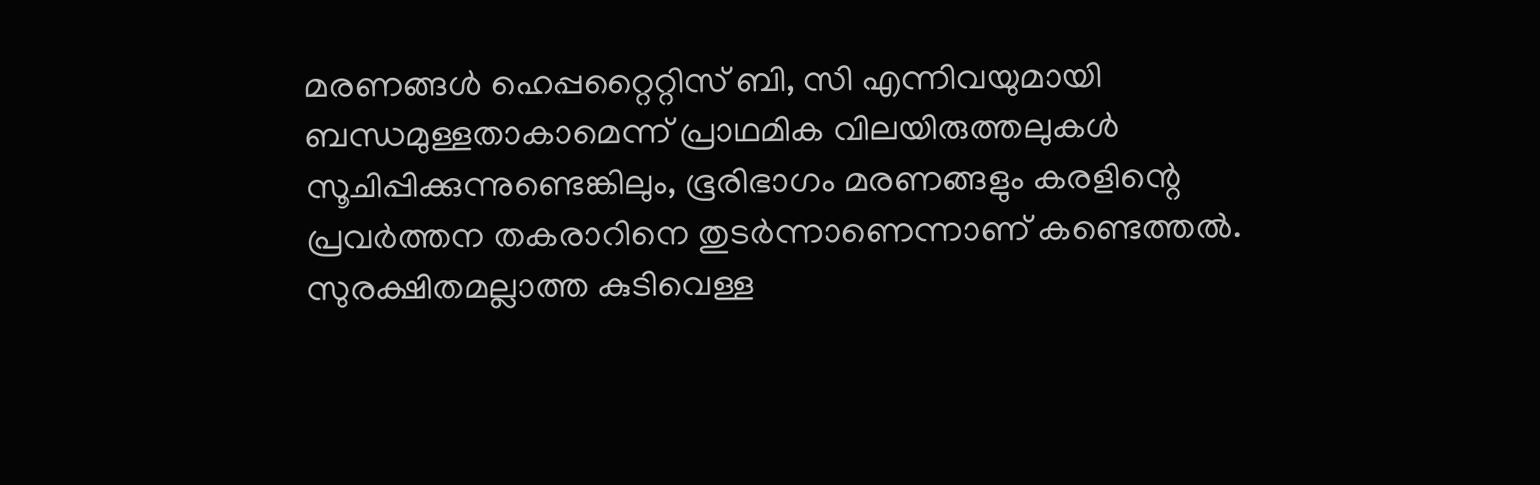മരണങ്ങള്‍ ഹെപ്പറ്റൈറ്റിസ് ബി, സി എന്നിവയുമായി ബന്ധമുള്ളതാകാമെന്ന് പ്രാഥമിക വിലയിരുത്തലുകള്‍ സൂചിപ്പിക്കുന്നുണ്ടെങ്കിലും, ഭൂരിഭാഗം മരണങ്ങളും കരളിന്റെ പ്രവര്‍ത്തന തകരാറിനെ തുടര്‍ന്നാണെന്നാണ് കണ്ടെത്തല്‍. സുരക്ഷിതമല്ലാത്ത കുടിവെള്ള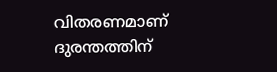വിതരണമാണ് ദുരന്തത്തിന്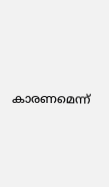കാരണമെന്ന്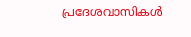പ്രദേശവാസികള്‍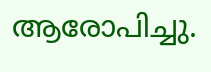ആരോപിച്ചു.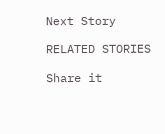Next Story

RELATED STORIES

Share it